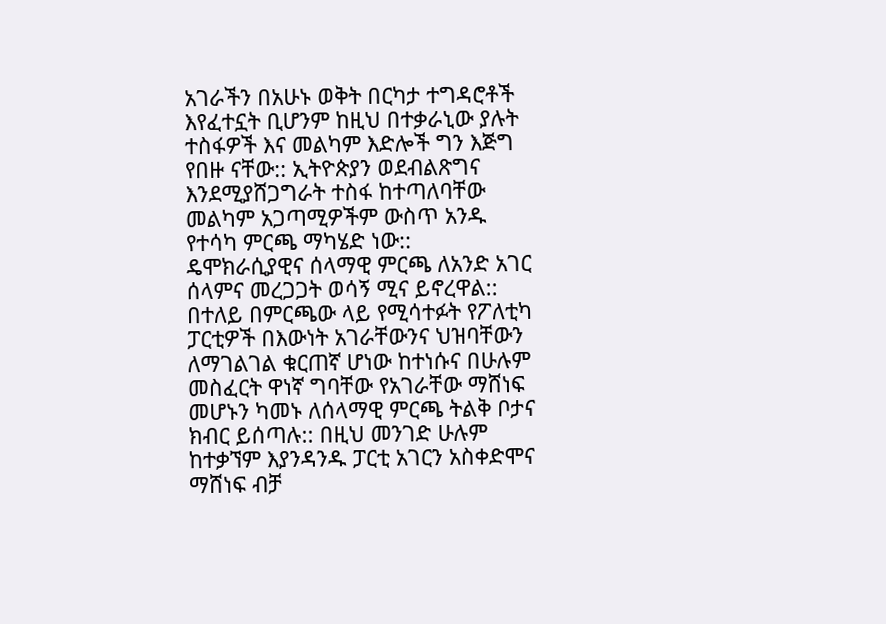አገራችን በአሁኑ ወቅት በርካታ ተግዳሮቶች እየፈተኗት ቢሆንም ከዚህ በተቃራኒው ያሉት ተስፋዎች እና መልካም እድሎች ግን እጅግ የበዙ ናቸው:: ኢትዮጵያን ወደብልጽግና እንደሚያሸጋግራት ተስፋ ከተጣለባቸው መልካም አጋጣሚዎችም ውስጥ አንዱ የተሳካ ምርጫ ማካሄድ ነው::
ዴሞክራሲያዊና ሰላማዊ ምርጫ ለአንድ አገር ሰላምና መረጋጋት ወሳኝ ሚና ይኖረዋል:: በተለይ በምርጫው ላይ የሚሳተፉት የፖለቲካ ፓርቲዎች በእውነት አገራቸውንና ህዝባቸውን ለማገልገል ቁርጠኛ ሆነው ከተነሱና በሁሉም መስፈርት ዋነኛ ግባቸው የአገራቸው ማሸነፍ መሆኑን ካመኑ ለሰላማዊ ምርጫ ትልቅ ቦታና ክብር ይሰጣሉ:: በዚህ መንገድ ሁሉም ከተቃኘም እያንዳንዱ ፓርቲ አገርን አስቀድሞና ማሸነፍ ብቻ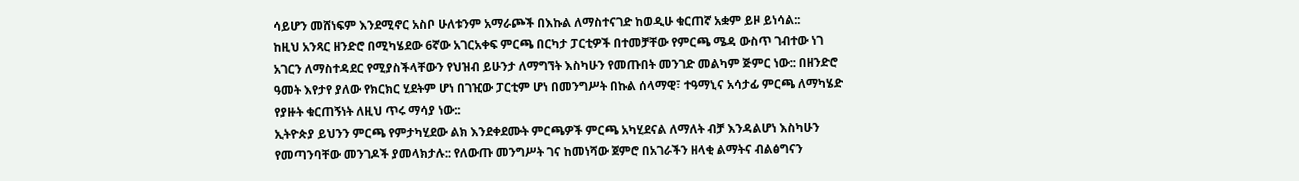ሳይሆን መሸነፍም እንደሚኖር አስቦ ሁለቱንም አማራጮች በእኩል ለማስተናገድ ከወዲሁ ቁርጠኛ አቋም ይዞ ይነሳል::
ከዚህ አንጻር ዘንድሮ በሚካሄደው 6ኛው አገርአቀፍ ምርጫ በርካታ ፓርቲዎች በተመቻቸው የምርጫ ሜዳ ውስጥ ገብተው ነገ አገርን ለማስተዳደር የሚያስችላቸውን የህዝብ ይሁንታ ለማግኘት እስካሁን የመጡበት መንገድ መልካም ጅምር ነው:: በዘንድሮ ዓመት እየታየ ያለው የክርክር ሂደትም ሆነ በገዢው ፓርቲም ሆነ በመንግሥት በኩል ሰላማዊ፣ ተዓማኒና አሳታፊ ምርጫ ለማካሄድ የያዙት ቁርጠኝነት ለዚህ ጥሩ ማሳያ ነው::
ኢትዮጵያ ይህንን ምርጫ የምታካሂደው ልክ እንደቀደሙት ምርጫዎች ምርጫ አካሂደናል ለማለት ብቻ እንዳልሆነ እስካሁን የመጣንባቸው መንገዶች ያመላክታሉ:: የለውጡ መንግሥት ገና ከመነሻው ጀምሮ በአገራችን ዘላቂ ልማትና ብልፅግናን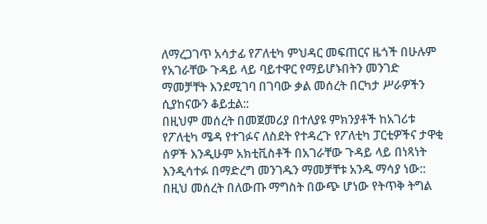ለማረጋገጥ አሳታፊ የፖለቲካ ምህዳር መፍጠርና ዜጎች በሁሉም የአገራቸው ጉዳይ ላይ ባይተዋር የማይሆኑበትን መንገድ ማመቻቸት እንደሚገባ በገባው ቃል መሰረት በርካታ ሥራዎችን ሲያከናውን ቆይቷል::
በዚህም መሰረት በመጀመሪያ በተለያዩ ምክንያቶች ከአገሪቱ የፖለቲካ ሜዳ የተገፉና ለስደት የተዳረጉ የፖለቲካ ፓርቲዎችና ታዋቂ ሰዎች እንዲሁም አክቲቪስቶች በአገራቸው ጉዳይ ላይ በነጻነት እንዲሳተፉ በማድረግ መንገዱን ማመቻቸቱ አንዱ ማሳያ ነው:: በዚህ መሰረት በለውጡ ማግስት በውጭ ሆነው የትጥቅ ትግል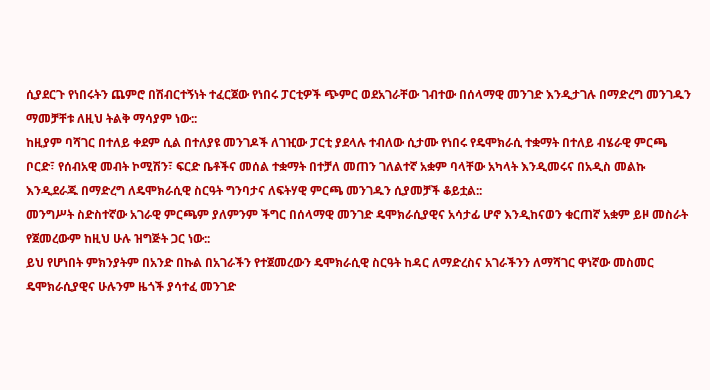ሲያደርጉ የነበሩትን ጨምሮ በሽብርተኝነት ተፈርጀው የነበሩ ፓርቲዎች ጭምር ወደአገራቸው ገብተው በሰላማዊ መንገድ እንዲታገሉ በማድረግ መንገዱን ማመቻቸቱ ለዚህ ትልቅ ማሳያም ነው::
ከዚያም ባሻገር በተለይ ቀደም ሲል በተለያዩ መንገዶች ለገዢው ፓርቲ ያደላሉ ተብለው ሲታሙ የነበሩ የዴሞክራሲ ተቋማት በተለይ ብሄራዊ ምርጫ ቦርድ፣ የሰብአዊ መብት ኮሚሽን፣ ፍርድ ቤቶችና መሰል ተቋማት በተቻለ መጠን ገለልተኛ አቋም ባላቸው አካላት እንዲመሩና በአዲስ መልኩ እንዲደራጁ በማድረግ ለዴሞክራሲዊ ስርዓት ግንባታና ለፍትሃዊ ምርጫ መንገዱን ሲያመቻች ቆይቷል::
መንግሥት ስድስተኛው አገራዊ ምርጫም ያለምንም ችግር በሰላማዊ መንገድ ዴሞክራሲያዊና አሳታፊ ሆኖ እንዲከናወን ቁርጠኛ አቋም ይዞ መስራት የጀመረውም ከዚህ ሁሉ ዝግጅት ጋር ነው::
ይህ የሆነበት ምክንያትም በአንድ በኩል በአገራችን የተጀመረውን ዴሞክራሲዊ ስርዓት ከዳር ለማድረስና አገራችንን ለማሻገር ዋነኛው መስመር ዴሞክራሲያዊና ሁሉንም ዜጎች ያሳተፈ መንገድ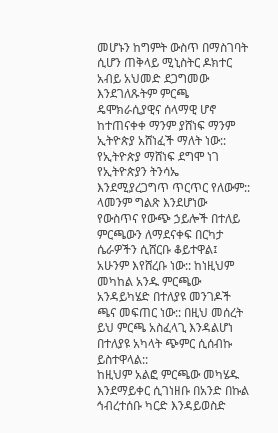መሆኑን ከግምት ውስጥ በማስገባት ሲሆን ጠቅላይ ሚኒስትር ዶክተር አብይ አህመድ ደጋግመው እንደገለጹትም ምርጫ ዴሞክራሲያዊና ሰላማዊ ሆኖ ከተጠናቀቀ ማንም ያሸነፍ ማንም ኢትዮጵያ አሸነፈች ማለት ነው:: የኢትዮጵያ ማሸነፍ ደግሞ ነገ የኢትዮጵያን ትንሳኤ እንደሚያረጋግጥ ጥርጥር የለውም::
ላመንም ግልጽ እንደሆነው የውስጥና የውጭ ኃይሎች በተለይ ምርጫውን ለማደናቀፍ በርካታ ሴራዎችን ሲሸርቡ ቆይተዋል፤ አሁንም እየሸረቡ ነው:: ከነዚህም መካከል አንዱ ምርጫው አንዳይካሄድ በተለያዩ መንገዶች ጫና መፍጠር ነው:: በዚህ መሰረት ይህ ምርጫ አስፈላጊ እንዳልሆነ በተለያዩ አካላት ጭምር ሲሰብኩ ይስተዋላል::
ከዚህም አልፎ ምርጫው መካሄዱ እንደማይቀር ሲገነዘቡ በአንድ በኩል ኅብረተሰቡ ካርድ እንዳይወስድ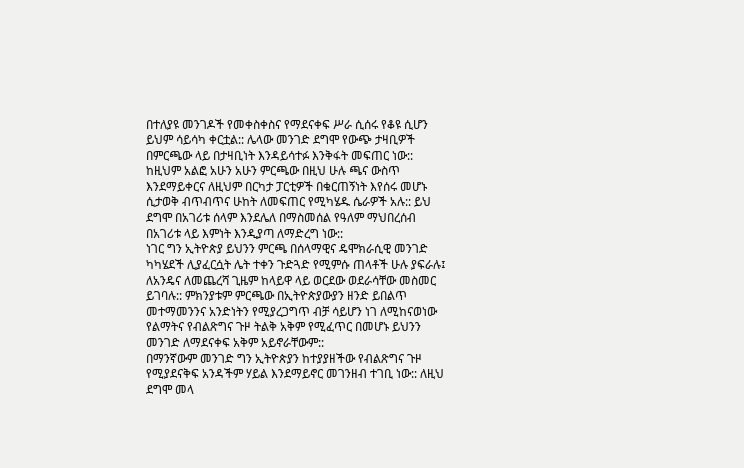በተለያዩ መንገዶች የመቀስቀስና የማደናቀፍ ሥራ ሲሰሩ የቆዩ ሲሆን ይህም ሳይሳካ ቀርቷል:: ሌላው መንገድ ደግሞ የውጭ ታዛቢዎች በምርጫው ላይ በታዛቢነት እንዳይሳተፉ እንቅፋት መፍጠር ነው::
ከዚህም አልፎ አሁን አሁን ምርጫው በዚህ ሁሉ ጫና ውስጥ እንደማይቀርና ለዚህም በርካታ ፓርቲዎች በቁርጠኝነት እየሰሩ መሆኑ ሲታወቅ ብጥብጥና ሁከት ለመፍጠር የሚካሄዱ ሴራዎች አሉ:: ይህ ደግሞ በአገሪቱ ሰላም እንደሌለ በማስመሰል የዓለም ማህበረሰብ በአገሪቱ ላይ እምነት እንዲያጣ ለማድረግ ነው::
ነገር ግን ኢትዮጵያ ይህንን ምርጫ በሰላማዊና ዴሞክራሲዊ መንገድ ካካሄደች ሊያፈርሷት ሌት ተቀን ጉድጓድ የሚምሱ ጠላቶች ሁሉ ያፍራሉ፤ ለአንዴና ለመጨረሻ ጊዜም ከላይዋ ላይ ወርደው ወደራሳቸው መስመር ይገባሉ:: ምክንያቱም ምርጫው በኢትዮጵያውያን ዘንድ ይበልጥ መተማመንንና አንድነትን የሚያረጋግጥ ብቻ ሳይሆን ነገ ለሚከናወነው የልማትና የብልጽግና ጉዞ ትልቅ አቅም የሚፈጥር በመሆኑ ይህንን መንገድ ለማደናቀፍ አቅም አይኖራቸውም::
በማንኛውም መንገድ ግን ኢትዮጵያን ከተያያዘችው የብልጽግና ጉዞ የሚያደናቅፍ አንዳችም ሃይል እንደማይኖር መገንዘብ ተገቢ ነው:: ለዚህ ደግሞ መላ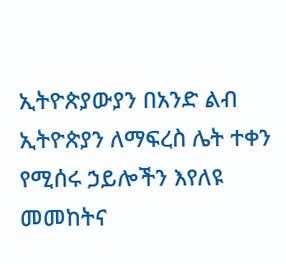ኢትዮጵያውያን በአንድ ልብ ኢትዮጵያን ለማፍረስ ሌት ተቀን የሚሰሩ ኃይሎችን እየለዩ መመከትና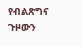የብልጽግና ጉዞውን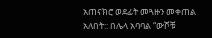አጠናክሮ ወደፊት መጓዙን መቀጠል አለበት:: በሌላ አባባል “ውሾቹ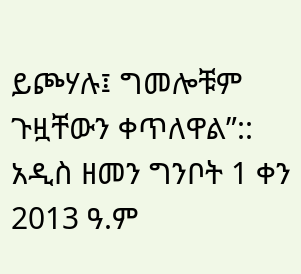ይጮሃሉ፤ ግመሎቹም ጉዟቸውን ቀጥለዋል”::
አዲስ ዘመን ግንቦት 1 ቀን 2013 ዓ.ም